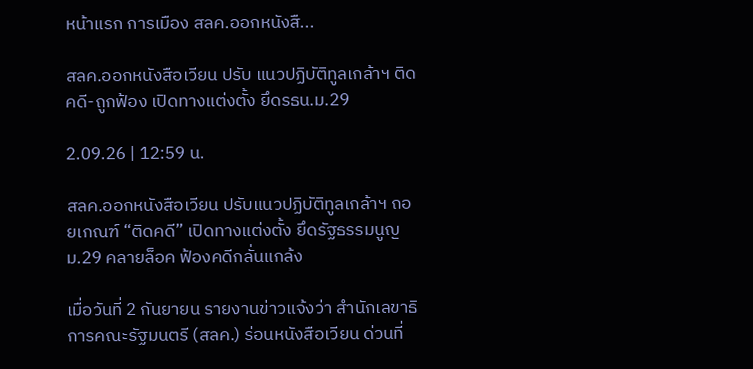หน้าแรก การเมือง สลค.ออกหนังสื...

สลค.ออกหนังสือเวียน ปรับ แนวปฏิบัติทูลเกล้าฯ ติดคดี-ถูกฟ้อง เปิดทางแต่งตั้ง ยึดรธน.ม.29

2.09.26 | 12:59 น.

สลค.ออกหนังสือเวียน ปรับแนวปฏิบัติทูลเกล้าฯ ถอยเกณฑ์ “ติดคดี” เปิดทางแต่งตั้ง ยึดรัฐธรรมนูญ ม.29 คลายล็อค ฟ้องคดีกลั่นแกล้ง

เมื่อวันที่ 2 กันยายน รายงานข่าวแจ้งว่า สำนักเลขาธิการคณะรัฐมนตรี (สลค.) ร่อนหนังสือเวียน ด่วนที่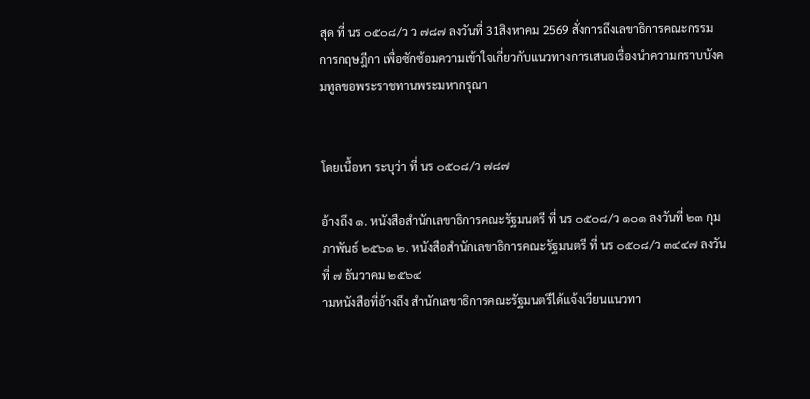สุด ที่ นร ๐๕๐๘/ว ว ๗๘๗ ลงวันที่ 31สิงหาคม 2569 สั่งการถึงเลขาธิการคณะกรรมการกฤษฎีกา เพื่อซักซ้อมความเข้าใจเกี่ยวกับแนวทางการเสนอเรื่องนำความกราบบังคมทูลขอพระราชทานพระมหากรุณา


โดยเนื้อหา ระบุว่า ที่ นร ๐๕๐๘/ว ๗๘๗

อ้างถึง ๑. หนังสือสำนักเลขาธิการคณะรัฐมนตรี ที่ นร ๐๕๐๘/ว ๑๐๑ ลงวันที่ ๒๓ กุมภาพันธ์ ๒๕๖๑ ๒. หนังสือสำนักเลขาธิการคณะรัฐมนตรี ที่ นร ๐๕๐๘/ว ๓๔๔๗ ลงวันที่ ๗ ธันวาคม ๒๕๖๔
ามหนังสือที่อ้างถึง สำนักเลขาธิการคณะรัฐมนตรีได้แจ้งเวียนแนวทา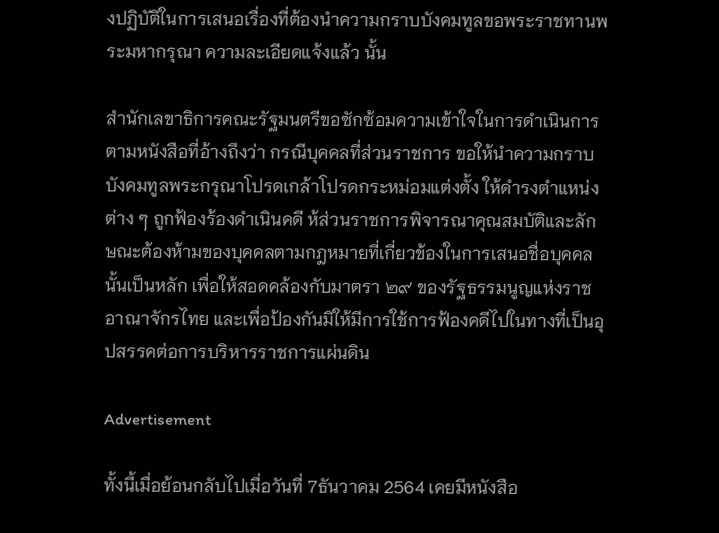งปฏิบัติในการเสนอเรื่องที่ต้องนำความกราบบังคมทูลขอพระราชทานพระมหากรุณา ความละเอียดแจ้งแล้ว นั้น

สำนักเลขาธิการคณะรัฐมนตรีขอซักซ้อมความเข้าใจในการดำเนินการตามหนังสือที่อ้างถึงว่า กรณีบุคคลที่ส่วนราชการ ขอให้นำความกราบบังคมทูลพระกรุณาโปรดเกล้าโปรดกระหม่อมแต่งตั้ง ให้ดำรงตำแหน่งต่าง ๆ ถูกฟ้องร้องดำเนินคดี ห้ส่วนราชการพิจารณาคุณสมบัติและลักษณะต้องห้ามของบุคคลตามกฎหมายที่เกี่ยวข้องในการเสนอชื่อบุคคลนั้นเป็นหลัก เพื่อให้สอดคล้องกับมาตรา ๒๙ ของรัฐธรรมนูญแห่งราชอาณาจักรไทย และเพื่อป้องกันมิให้มีการใช้การฟ้องคดีไปในทางที่เป็นอุปสรรคต่อการบริหารราชการแผ่นดิน

Advertisement

ทั้งนี้เมื่อย้อนกลับไปเมื่อวันที่ 7ธันวาคม 2564 เคยมีหนังสือ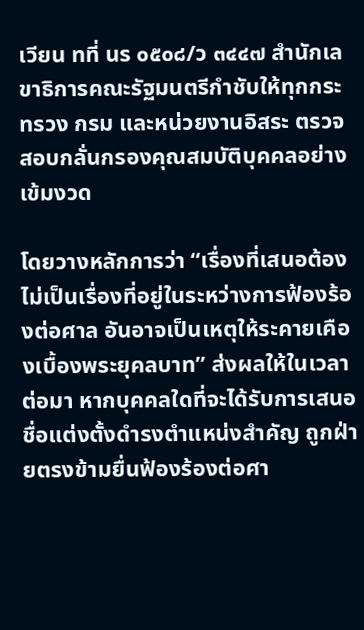เวียน ทที่ นร ๐๕๐๘/ว ๓๔๔๗ สำนักเลขาธิการคณะรัฐมนตรีกำชับให้ทุกกระทรวง กรม และหน่วยงานอิสระ ตรวจสอบกลั่นกรองคุณสมบัติบุคคลอย่างเข้มงวด

โดยวางหลักการว่า “เรื่องที่เสนอต้องไม่เป็นเรื่องที่อยู่ในระหว่างการฟ้องร้องต่อศาล อันอาจเป็นเหตุให้ระคายเคืองเบื้องพระยุคลบาท” ส่งผลให้ในเวลาต่อมา หากบุคคลใดที่จะได้รับการเสนอชื่อแต่งตั้งดำรงตำแหน่งสำคัญ ถูกฝ่ายตรงข้ามยื่นฟ้องร้องต่อศา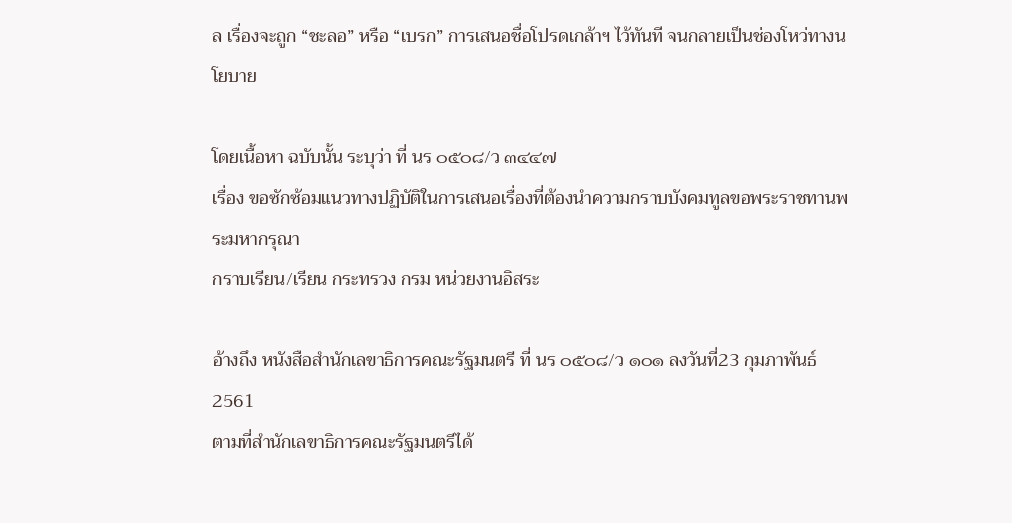ล เรื่องจะถูก “ชะลอ” หรือ “เบรก” การเสนอชื่อโปรดเกล้าฯ ไว้ทันที จนกลายเป็นช่องโหว่ทางนโยบาย

โดยเนื้อหา ฉบับนั้น ระบุว่า ที่ นร ๐๕๐๘/ว ๓๔๔๗
เรื่อง ขอซักซ้อมแนวทางปฏิบัติในการเสนอเรื่องที่ต้องนำความกราบบังคมทูลขอพระราชทานพระมหากรุณา
กราบเรียน/เรียน กระทรวง กรม หน่วยงานอิสระ

อ้างถึง หนังสือสำนักเลขาธิการคณะรัฐมนตรี ที่ นร ๐๕๐๘/ว ๑๐๑ ลงวันที่23 กุมภาพันธ์ 2561
ตามที่สำนักเลขาธิการคณะรัฐมนตรีได้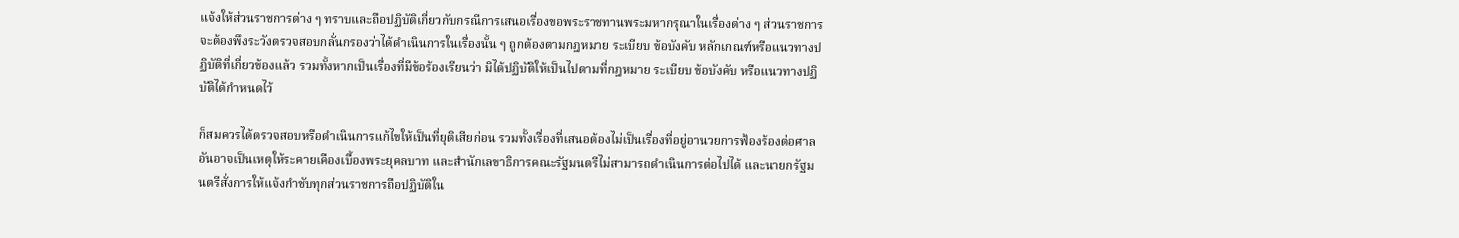แจ้งให้ส่วนราชการต่าง ๆ ทราบและถือปฏิบัติเกี่ยวกับกรณีการเสนอเรื่องขอพระราชทานพระมหากรุณาในเรื่องต่าง ๆ ส่วนราชการจะต้องพึงระวังตรวจสอบกลั่นกรองว่าได้ดำเนินการในเรื่องนั้น ๆ ถูกต้องตามกฎหมาย ระเบียบ ข้อบังคับ หลักเกณฑ์หรือแนวทางปฏิบัติที่เกี่ยวข้องแล้ว รวมทั้งหากเป็นเรื่องที่มีข้อร้องเรียนว่า มิได้ปฏิบัติให้เป็นไปตามที่กฎหมาย ระเบียบ ข้อบังคับ หรือแนวทางปฏิบัติได้กำหนดไว้

ก็สมควรได้ตรวจสอบหรือดำเนินการแก้ไขให้เป็นที่ยุติเสียก่อน รวมทั้งเรื่องที่เสนอต้องไม่เป็นเรื่องที่อยู่อานวยการฟ้องร้องต่อศาล อันอาจเป็นเหตุให้ระคายเคืองเบื้องพระยุคลบาท และสำนักเลขาธิการคณะรัฐมนตรีไม่สามารถดำเนินการต่อไปได้ และนายกรัฐมนตรีสั่งการให้แจ้งกำชับทุกส่วนราชการถือปฏิบัติใน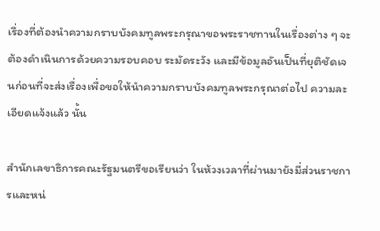เรื่องที่ต้องนำความกราบบังคมทูลพระกรุณาขอพระราชทานในเรื่องต่าง ๆ จะต้องดำเนินการด้วยความรอบคอบ ระมัดระวัง และมีข้อมูลอันเป็นที่ยุติชัดเจนก่อนที่จะส่งเรื่องเพื่อขอให้นำความกราบบังคมทูลพระกรุณาต่อไป ความละเอียดแจ้งแล้ว นั้น

สำนักเลขาธิการคณะรัฐมนตรีขอเรียนว่า ในห้วงเวลาที่ผ่านมายังมี่ส่วนราชการและหน่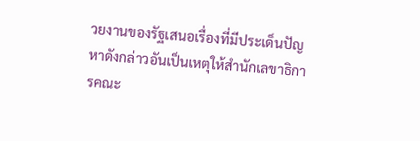วยงานของรัฐเสนอเรื่องที่มีประเด็นปัญหาดังกล่าวอันเป็นเหตุให้สำนักเลขาธิการคณะ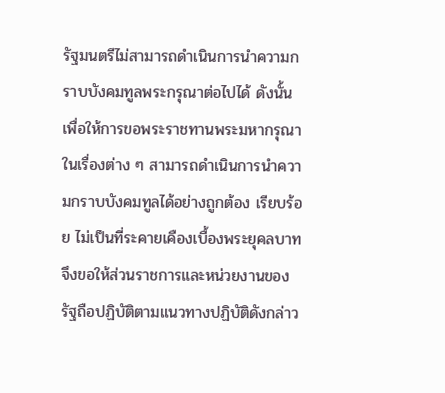รัฐมนตรีไม่สามารถดำเนินการนำความกราบบังคมทูลพระกรุณาต่อไปได้ ดังนั้น เพื่อให้การขอพระราชทานพระมหากรุณาในเรื่องต่าง ๆ สามารถดำเนินการนำความกราบบังคมทูลได้อย่างถูกต้อง เรียบร้อย ไม่เป็นที่ระคายเคืองเบื้องพระยุคลบาท จึงขอให้ส่วนราชการและหน่วยงานของรัฐถือปฏิบัติตามแนวทางปฏิบัติดังกล่าว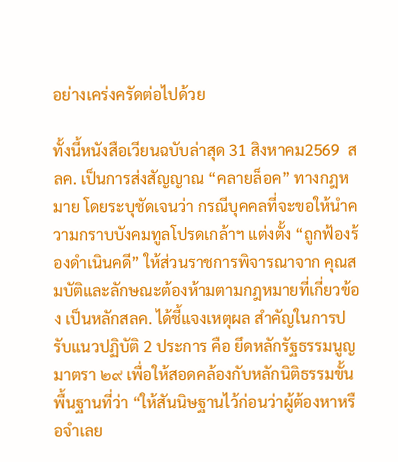อย่างเคร่งครัดต่อไปด้วย

ทั้งนี้หนังสือเวียนฉบับล่าสุด 31 สิงหาคม2569  สลค. เป็นการส่งสัญญาณ “คลายล็อค” ทางกฎหมาย โดยระบุชัดเจนว่า กรณีบุคคลที่จะขอให้นำความกราบบังคมทูลโปรดเกล้าฯ แต่งตั้ง “ถูกฟ้องร้องดำเนินคดี” ให้ส่วนราชการพิจารณาจาก คุณสมบัติและลักษณะต้องห้ามตามกฎหมายที่เกี่ยวข้อง เป็นหลักสลค. ได้ชี้แจงเหตุผล สำคัญในการปรับแนวปฏิบัติ 2 ประการ คือ ยึดหลักรัฐธรรมนูญ มาตรา ๒๙ เพื่อให้สอดคล้องกับหลักนิติธรรมขั้นพื้นฐานที่ว่า “ให้สันนิษฐานไว้ก่อนว่าผู้ต้องหาหรือจำเลย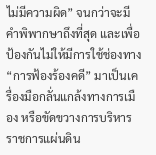ไม่มีความผิด” จนกว่าจะมีคำพิพากษาถึงที่สุด และเพื่อป้องกันไม่ให้มีการใช้ช่องทาง “การฟ้องร้องคดี” มาเป็นเครื่องมือกลั่นแกล้งทางการเมือง หรือขัดขวางการบริหารราชการแผ่นดิน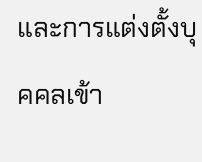และการแต่งตั้งบุคคลเข้า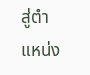สู่ตำแหน่ง